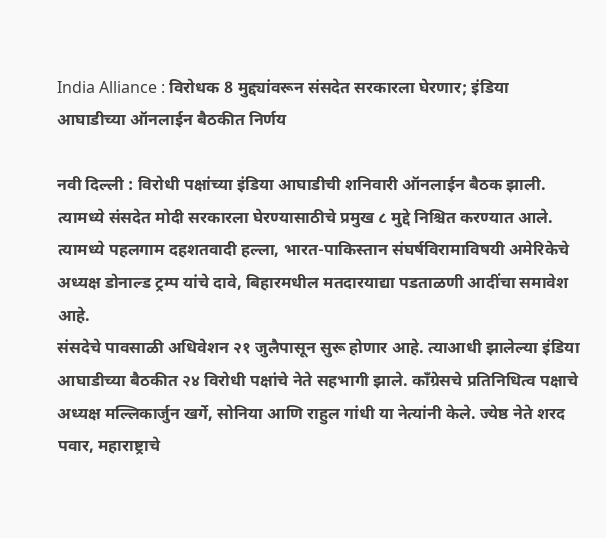India Alliance : विरोधक 8 मुद्द्यांवरून संसदेत सरकारला घेरणार; इंडिया आघाडीच्या ऑनलाईन बैठकीत निर्णय

नवी दिल्ली : विरोधी पक्षांच्या इंडिया आघाडीची शनिवारी ऑनलाईन बैठक झाली. त्यामध्ये संसदेत मोदी सरकारला घेरण्यासाठीचे प्रमुख ८ मुद्दे निश्चित करण्यात आले. त्यामध्ये पहलगाम दहशतवादी हल्ला, भारत-पाकिस्तान संघर्षविरामाविषयी अमेरिकेचे अध्यक्ष डोनाल्ड ट्रम्प यांचे दावे, बिहारमधील मतदारयाद्या पडताळणी आदींचा समावेश आहे.
संसदेचे पावसाळी अधिवेशन २१ जुलैपासून सुरू होणार आहे. त्याआधी झालेल्या इंडिया आघाडीच्या बैठकीत २४ विरोधी पक्षांचे नेते सहभागी झाले. कॉंग्रेसचे प्रतिनिधित्व पक्षाचे अध्यक्ष मल्लिकार्जुन खर्गे, सोनिया आणि राहुल गांधी या नेत्यांनी केले. ज्येष्ठ नेते शरद पवार, महाराष्ट्राचे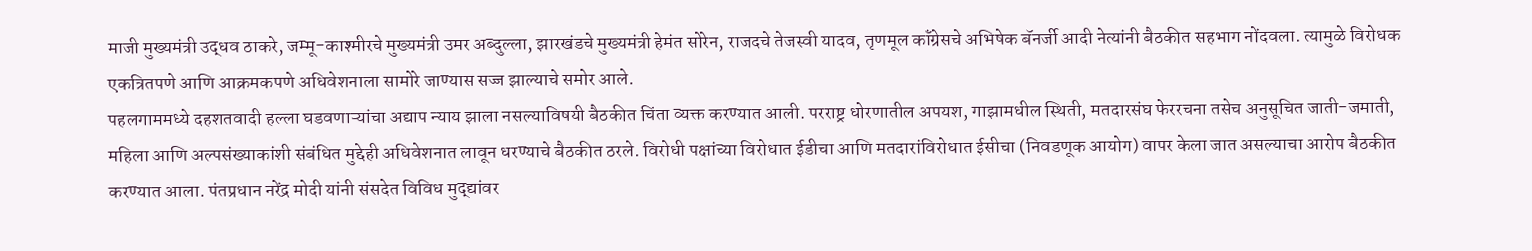माजी मुख्यमंत्री उद्धव ठाकरे, जम्मू-काश्मीरचे मुख्यमंत्री उमर अब्दुल्ला, झारखंडचे मुख्यमंत्री हेमंत सोरेन, राजदचे तेजस्वी यादव, तृणमूल कॉंग्रेसचे अभिषेक बॅनर्जी आदी नेत्यांनी बैठकीत सहभाग नोंदवला. त्यामुळे विरोधक एकत्रितपणे आणि आक्रमकपणे अधिवेशनाला सामोरे जाण्यास सज्ज झाल्याचे समोर आले.
पहलगाममध्ये दहशतवादी हल्ला घडवणाऱ्यांचा अद्याप न्याय झाला नसल्याविषयी बैठकीत चिंता व्यक्त करण्यात आली. परराष्ट्र धोरणातील अपयश, गाझामधील स्थिती, मतदारसंघ फेररचना तसेच अनुसूचित जाती-जमाती, महिला आणि अल्पसंख्याकांशी संबंधित मुद्देही अधिवेशनात लावून धरण्याचे बैठकीत ठरले. विरोधी पक्षांच्या विरोधात ईडीचा आणि मतदारांविरोधात ईसीचा (निवडणूक आयोग) वापर केला जात असल्याचा आरोप बैठकीत करण्यात आला. पंतप्रधान नरेंद्र मोदी यांनी संसदेत विविध मुद्द्यांवर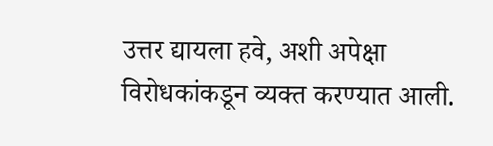उत्तर द्यायला हवे, अशी अपेक्षा विरोधकांकडून व्यक्त करण्यात आली.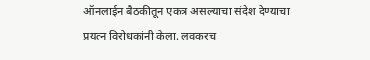ऑनलाईन बैठकीतून एकत्र असल्याचा संदेश देण्याचा प्रयत्न विरोधकांनी केला. लवकरच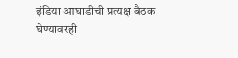इंडिया आघाडीची प्रत्यक्ष बैठक घेण्यावरही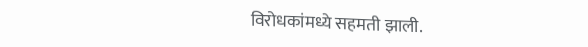विरोधकांमध्ये सहमती झाली.